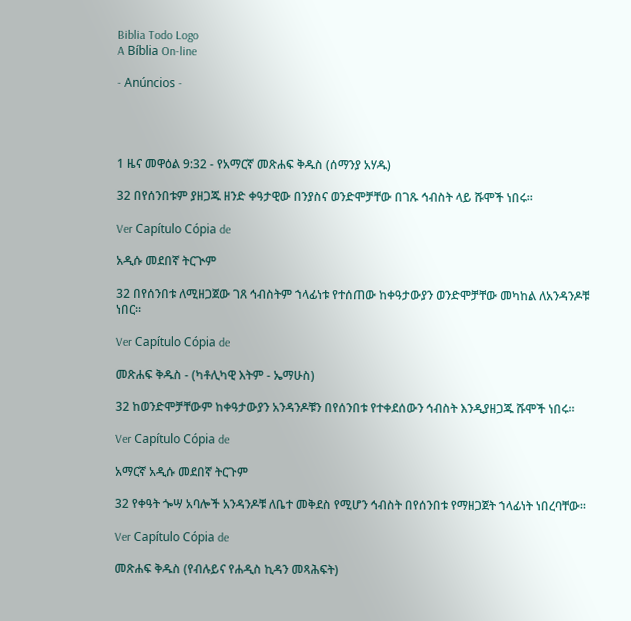Biblia Todo Logo
A Bíblia On-line

- Anúncios -




1 ዜና መዋዕል 9:32 - የአማርኛ መጽሐፍ ቅዱስ (ሰማንያ አሃዱ)

32 በየሰንበቱም ያዘጋጁ ዘንድ ቀዓታዊው በንያስና ወንድሞቻቸው በገጹ ኅብስት ላይ ሹሞች ነበሩ።

Ver Capítulo Cópia de

አዲሱ መደበኛ ትርጒም

32 በየሰንበቱ ለሚዘጋጀው ገጸ ኅብስትም ኀላፊነቱ የተሰጠው ከቀዓታውያን ወንድሞቻቸው መካከል ለአንዳንዶቹ ነበር።

Ver Capítulo Cópia de

መጽሐፍ ቅዱስ - (ካቶሊካዊ እትም - ኤማሁስ)

32 ከወንድሞቻቸውም ከቀዓታውያን አንዳንዶቹን በየሰንበቱ የተቀደሰውን ኅብስት እንዲያዘጋጁ ሹሞች ነበሩ።

Ver Capítulo Cópia de

አማርኛ አዲሱ መደበኛ ትርጉም

32 የቀዓት ጐሣ አባሎች አንዳንዶቹ ለቤተ መቅደስ የሚሆን ኅብስት በየሰንበቱ የማዘጋጀት ኀላፊነት ነበረባቸው።

Ver Capítulo Cópia de

መጽሐፍ ቅዱስ (የብሉይና የሐዲስ ኪዳን መጻሕፍት)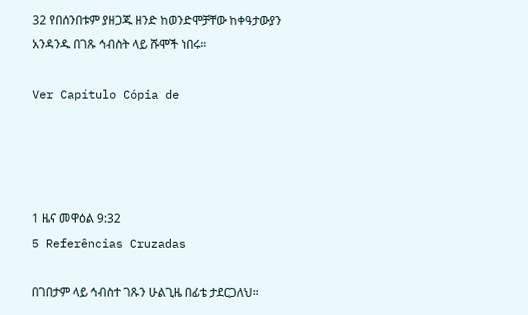32 የበሰንበቱም ያዘጋጁ ዘንድ ከወንድሞቻቸው ከቀዓታውያን አንዳንዱ በገጹ ኅብስት ላይ ሹሞች ነበሩ።

Ver Capítulo Cópia de




1 ዜና መዋዕል 9:32
5 Referências Cruzadas

በገበታም ላይ ኅብስተ ገጹን ሁልጊዜ በፊቴ ታደርጋለህ።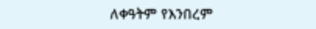ለቀዓትም የእንበረም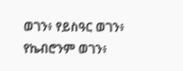ወገን፥ የይስዓር ወገን፥ የኬብሮንም ወገን፥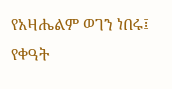የአዛሔልም ወገን ነበሩ፤ የቀዓት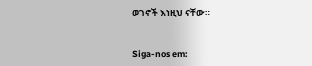ወገኖች እነዚህ ናቸው።


Siga-nos em: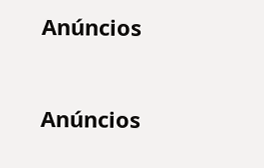Anúncios


Anúncios